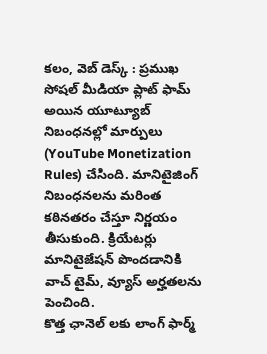కలం, వెబ్ డెస్క్ : ప్రముఖ సోషల్ మీడియా ప్లాట్ ఫామ్ అయిన యూట్యూబ్ నిబంధనల్లో మార్పులు (YouTube Monetization Rules) చేసింది. మానిటైజింగ్ నిబంధనలను మరింత కఠినతరం చేస్తూ నిర్ణయం తీసుకుంది. క్రియేటర్లు మానిటైజేషన్ పొందడానికి వాచ్ టైమ్, వ్యూస్ అర్హతలను పెంచింది.
కొత్త ఛానెల్ లకు లాంగ్ ఫార్మ్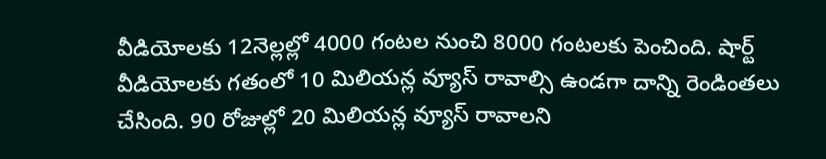వీడియోలకు 12నెల్లల్లో 4000 గంటల నుంచి 8000 గంటలకు పెంచింది. షార్ట్ వీడియోలకు గతంలో 10 మిలియన్ల వ్యూస్ రావాల్సి ఉండగా దాన్ని రెండింతలు చేసింది. 90 రోజుల్లో 20 మిలియన్ల వ్యూస్ రావాలని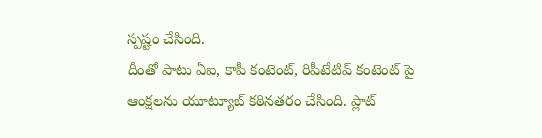స్పష్టం చేసింది.
దీంతో పాటు ఏఐ, కాపీ కంటెంట్, రిపీటేటివ్ కంటెంట్ పై ఆంక్షలను యూట్యూబ్ కఠినతరం చేసింది. ప్లాట్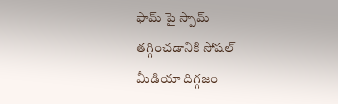ఫామ్ పై స్పామ్ తగ్గించడానికి సోషల్ మీడియా దిగ్గజం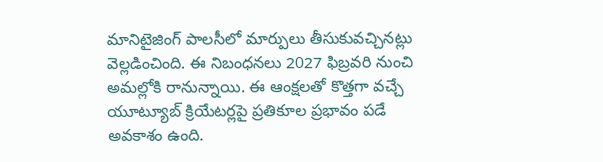మానిటైజింగ్ పాలసీలో మార్పులు తీసుకువచ్చినట్లు వెల్లడించింది. ఈ నిబంధనలు 2027 ఫిబ్రవరి నుంచి అమల్లోకి రానున్నాయి. ఈ ఆంక్షలతో కొత్తగా వచ్చే యూట్యూబ్ క్రియేటర్లపై ప్రతికూల ప్రభావం పడే అవకాశం ఉంది.